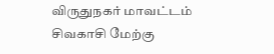விருதுநகர் மாவட்டம் சிவகாசி மேற்கு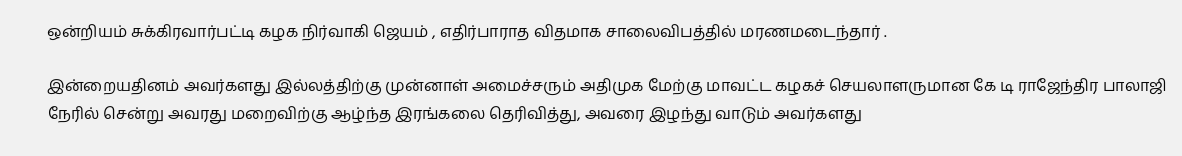ஒன்றியம் சுக்கிரவார்பட்டி கழக நிர்வாகி ஜெயம் , எதிர்பாராத விதமாக சாலைவிபத்தில் மரணமடைந்தார் .

இன்றையதினம் அவர்களது இல்லத்திற்கு முன்னாள் அமைச்சரும் அதிமுக மேற்கு மாவட்ட கழகச் செயலாளருமான கே டி ராஜேந்திர பாலாஜி நேரில் சென்று அவரது மறைவிற்கு ஆழ்ந்த இரங்கலை தெரிவித்து, அவரை இழந்து வாடும் அவர்களது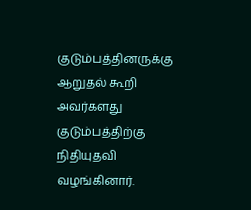குடும்பத்தினருக்கு ஆறுதல் கூறி அவர்களது குடும்பத்திற்கு நிதியுதவி வழங்கினார்.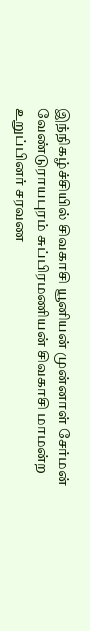இந்நிகழ்ச்சியில் சிவகாசி யூனியன் முன்னாள் சேர்மன் வேண்டுராயபுரம் சுப்பிரமணியன் சிவகாசி மாமன்ற உறுப்பினர் சரவண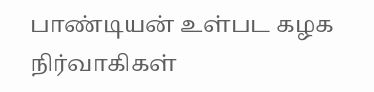பாண்டியன் உள்பட கழக நிர்வாகிகள்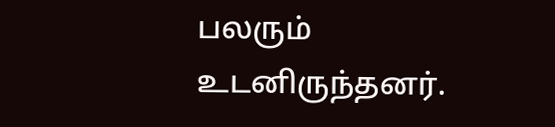பலரும் உடனிருந்தனர்.